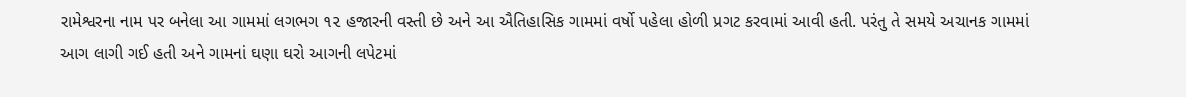રામેશ્વરના નામ પર બનેલા આ ગામમાં લગભગ ૧૨ હજારની વસ્તી છે અને આ ઐતિહાસિક ગામમાં વર્ષો પહેલા હોળી પ્રગટ કરવામાં આવી હતી. પરંતુ તે સમયે અચાનક ગામમાં આગ લાગી ગઈ હતી અને ગામનાં ઘણા ઘરો આગની લપેટમાં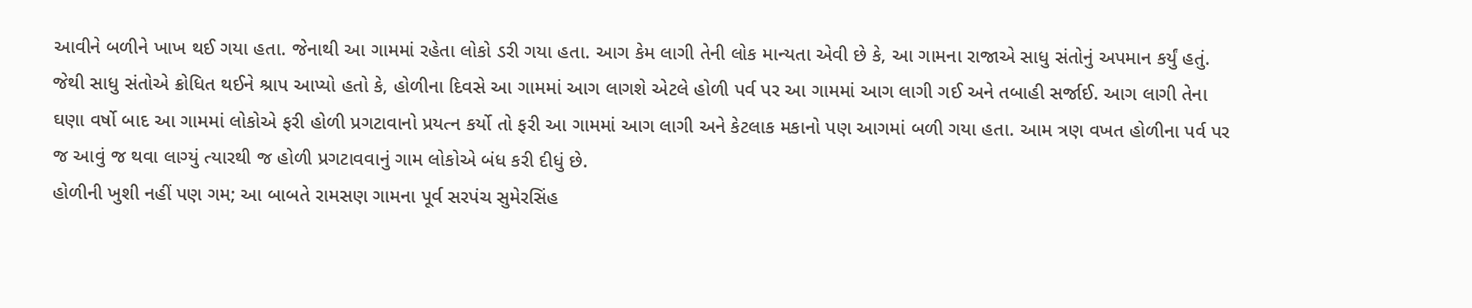આવીને બળીને ખાખ થઈ ગયા હતા. જેનાથી આ ગામમાં રહેતા લોકો ડરી ગયા હતા. આગ કેમ લાગી તેની લોક માન્યતા એવી છે કે, આ ગામના રાજાએ સાધુ સંતોનું અપમાન કર્યું હતું. જેથી સાધુ સંતોએ ક્રોધિત થઈને શ્રાપ આપ્યો હતો કે, હોળીના દિવસે આ ગામમાં આગ લાગશે એટલે હોળી પર્વ પર આ ગામમાં આગ લાગી ગઈ અને તબાહી સર્જાઈ. આગ લાગી તેના ઘણા વર્ષો બાદ આ ગામમાં લોકોએ ફરી હોળી પ્રગટાવાનો પ્રયત્ન કર્યો તો ફરી આ ગામમાં આગ લાગી અને કેટલાક મકાનો પણ આગમાં બળી ગયા હતા. આમ ત્રણ વખત હોળીના પર્વ પર જ આવું જ થવા લાગ્યું ત્યારથી જ હોળી પ્રગટાવવાનું ગામ લોકોએ બંધ કરી દીધું છે.
હોળીની ખુશી નહીં પણ ગમ; આ બાબતે રામસણ ગામના પૂર્વ સરપંચ સુમેરસિંહ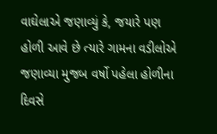વાઘેલાએ જણાવ્યું કે, જયારે પણ હોળી આવે છે ત્યારે ગામના વડીલોએ જણાવ્યા મુજબ વર્ષો પહેલા હોળીના દિવસે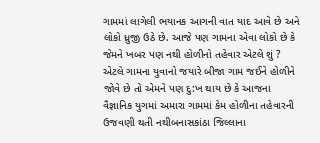ગામમાં લાગેલી ભયાનક આગની વાત યાદ આવે છે અને લોકો ધ્રુજી ઉઠે છે. આજે પણ ગામના એવા લોકો છે કે જેમને ખબર પણ નથી હોળીનો તહેવાર એટલે શું ? એટલે ગામના યુવાનો જયારે બીજા ગામ જઈને હોળીને જોવે છે તો એમને પણ દુ:ખ થાય છે કે આજના વૈજ્ઞાનિક યુગમાં અમારા ગામમાં કેમ હોળીના તહેવારની ઉજવણી થતી નથીબનાસકાંઠા જિલ્લાના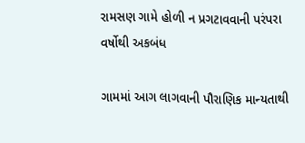રામસણ ગામે હોળી ન પ્રગટાવવાની પરંપરા વર્ષોથી અકબંધ

ગામમાં આગ લાગવાની પૌરાણિક માન્યતાથી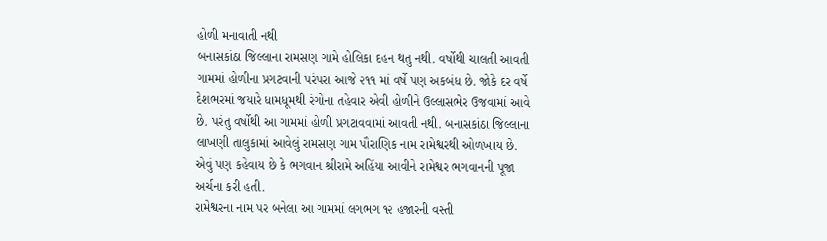હોળી મનાવાતી નથી
બનાસકાંઠા જિલ્લાના રામસણ ગામે હોલિકા દહન થતુ નથી. વર્ષોથી ચાલતી આવતી ગામમાં હોળીના પ્રગટવાની પરંપરા આજે ૨૧૧ માં વર્ષે પણ અકબંધ છે. જોકે દર વર્ષે દેશભરમાં જયારે ધામધૂમથી રંગોના તહેવાર એવી હોળીને ઉલ્લાસભેર ઉજવામાં આવે છે. પરંતુ વર્ષોથી આ ગામમાં હોળી પ્રગટાવવામાં આવતી નથી. બનાસકાંઠા જિલ્લાના લાખણી તાલુકામાં આવેલું રામસણ ગામ પૌરાણિક નામ રામેશ્વરથી ઓળખાય છે. એવું પણ કહેવાય છે કે ભગવાન શ્રીરામે અહિંયા આવીને રામેશ્વર ભગવાનની પૂજા અર્ચના કરી હતી.
રામેશ્વરના નામ પર બનેલા આ ગામમાં લગભગ ૧૨ હજારની વસ્તી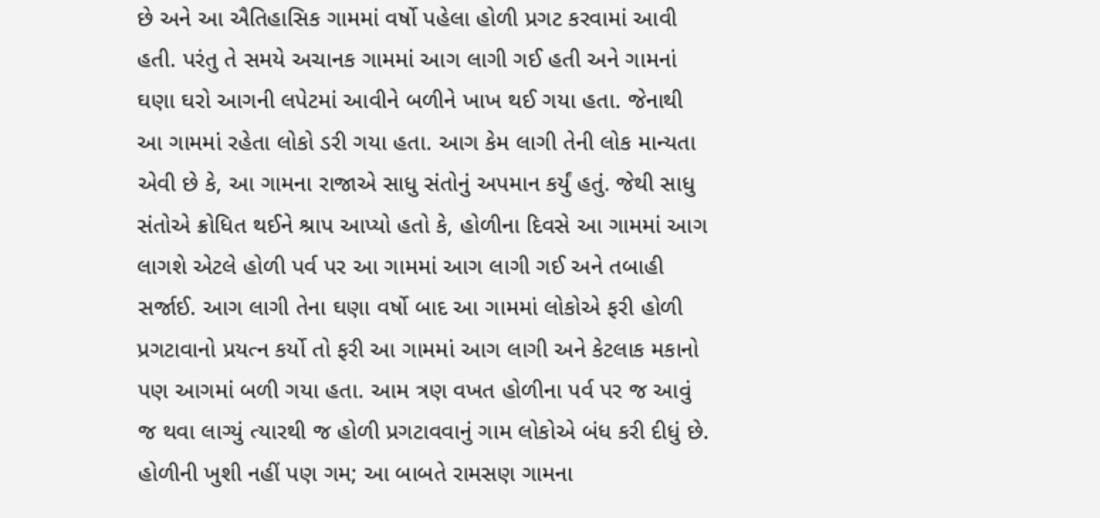છે અને આ ઐતિહાસિક ગામમાં વર્ષો પહેલા હોળી પ્રગટ કરવામાં આવી હતી. પરંતુ તે સમયે અચાનક ગામમાં આગ લાગી ગઈ હતી અને ગામનાં ઘણા ઘરો આગની લપેટમાં આવીને બળીને ખાખ થઈ ગયા હતા. જેનાથી આ ગામમાં રહેતા લોકો ડરી ગયા હતા. આગ કેમ લાગી તેની લોક માન્યતા એવી છે કે, આ ગામના રાજાએ સાધુ સંતોનું અપમાન કર્યું હતું. જેથી સાધુ સંતોએ ક્રોધિત થઈને શ્રાપ આપ્યો હતો કે, હોળીના દિવસે આ ગામમાં આગ લાગશે એટલે હોળી પર્વ પર આ ગામમાં આગ લાગી ગઈ અને તબાહી સર્જાઈ. આગ લાગી તેના ઘણા વર્ષો બાદ આ ગામમાં લોકોએ ફરી હોળી પ્રગટાવાનો પ્રયત્ન કર્યો તો ફરી આ ગામમાં આગ લાગી અને કેટલાક મકાનો પણ આગમાં બળી ગયા હતા. આમ ત્રણ વખત હોળીના પર્વ પર જ આવું જ થવા લાગ્યું ત્યારથી જ હોળી પ્રગટાવવાનું ગામ લોકોએ બંધ કરી દીધું છે.
હોળીની ખુશી નહીં પણ ગમ; આ બાબતે રામસણ ગામના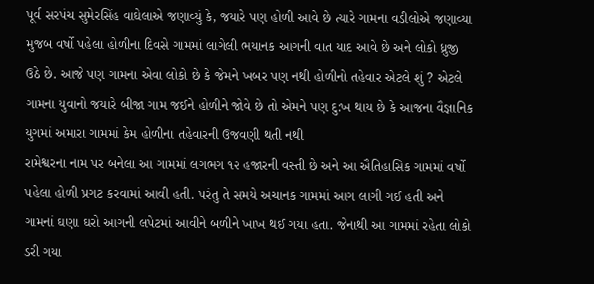પૂર્વ સરપંચ સુમેરસિંહ વાઘેલાએ જણાવ્યું કે, જયારે પણ હોળી આવે છે ત્યારે ગામના વડીલોએ જણાવ્યા મુજબ વર્ષો પહેલા હોળીના દિવસે ગામમાં લાગેલી ભયાનક આગની વાત યાદ આવે છે અને લોકો ધ્રુજી ઉઠે છે. આજે પણ ગામના એવા લોકો છે કે જેમને ખબર પણ નથી હોળીનો તહેવાર એટલે શું ? એટલે ગામના યુવાનો જયારે બીજા ગામ જઈને હોળીને જોવે છે તો એમને પણ દુ:ખ થાય છે કે આજના વૈજ્ઞાનિક યુગમાં અમારા ગામમાં કેમ હોળીના તહેવારની ઉજવણી થતી નથી
રામેશ્વરના નામ પર બનેલા આ ગામમાં લગભગ ૧૨ હજારની વસ્તી છે અને આ ઐતિહાસિક ગામમાં વર્ષો પહેલા હોળી પ્રગટ કરવામાં આવી હતી. પરંતુ તે સમયે અચાનક ગામમાં આગ લાગી ગઈ હતી અને ગામનાં ઘણા ઘરો આગની લપેટમાં આવીને બળીને ખાખ થઈ ગયા હતા. જેનાથી આ ગામમાં રહેતા લોકો ડરી ગયા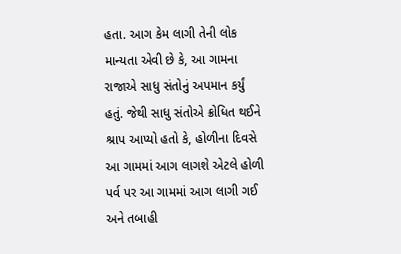હતા. આગ કેમ લાગી તેની લોક માન્યતા એવી છે કે, આ ગામના રાજાએ સાધુ સંતોનું અપમાન કર્યું હતું. જેથી સાધુ સંતોએ ક્રોધિત થઈને શ્રાપ આપ્યો હતો કે, હોળીના દિવસે આ ગામમાં આગ લાગશે એટલે હોળી પર્વ પર આ ગામમાં આગ લાગી ગઈ અને તબાહી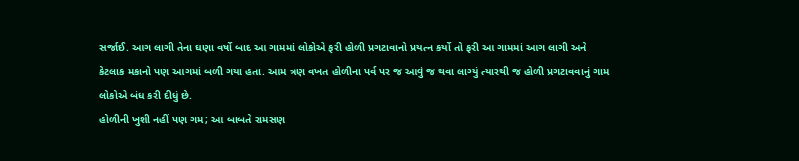સર્જાઈ. આગ લાગી તેના ઘણા વર્ષો બાદ આ ગામમાં લોકોએ ફરી હોળી પ્રગટાવાનો પ્રયત્ન કર્યો તો ફરી આ ગામમાં આગ લાગી અને કેટલાક મકાનો પણ આગમાં બળી ગયા હતા. આમ ત્રણ વખત હોળીના પર્વ પર જ આવું જ થવા લાગ્યું ત્યારથી જ હોળી પ્રગટાવવાનું ગામ લોકોએ બંધ કરી દીધું છે.
હોળીની ખુશી નહીં પણ ગમ; આ બાબતે રામસણ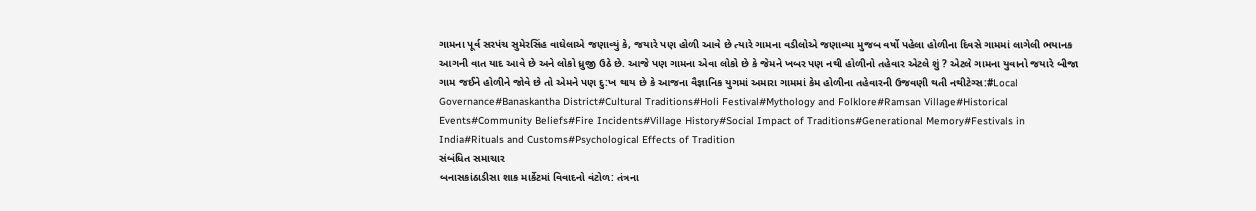ગામના પૂર્વ સરપંચ સુમેરસિંહ વાઘેલાએ જણાવ્યું કે, જયારે પણ હોળી આવે છે ત્યારે ગામના વડીલોએ જણાવ્યા મુજબ વર્ષો પહેલા હોળીના દિવસે ગામમાં લાગેલી ભયાનક આગની વાત યાદ આવે છે અને લોકો ધ્રુજી ઉઠે છે. આજે પણ ગામના એવા લોકો છે કે જેમને ખબર પણ નથી હોળીનો તહેવાર એટલે શું ? એટલે ગામના યુવાનો જયારે બીજા ગામ જઈને હોળીને જોવે છે તો એમને પણ દુ:ખ થાય છે કે આજના વૈજ્ઞાનિક યુગમાં અમારા ગામમાં કેમ હોળીના તહેવારની ઉજવણી થતી નથીટેગ્સ:#Local Governance#Banaskantha District#Cultural Traditions#Holi Festival#Mythology and Folklore#Ramsan Village#Historical Events#Community Beliefs#Fire Incidents#Village History#Social Impact of Traditions#Generational Memory#Festivals in India#Rituals and Customs#Psychological Effects of Tradition
સંબંધિત સમાચાર
બનાસકાંઠાડીસા શાક માર્કેટમાં વિવાદનો વંટોળ: તંત્રના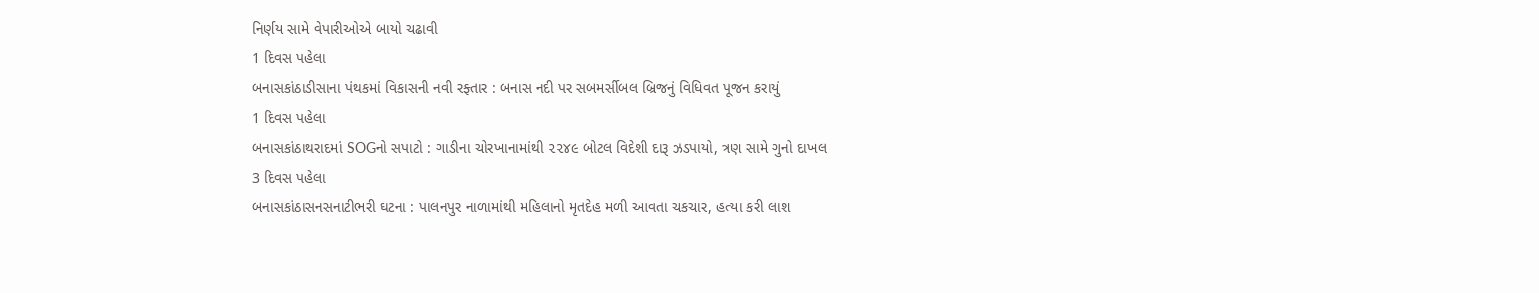નિર્ણય સામે વેપારીઓએ બાયો ચઢાવી
1 દિવસ પહેલા
બનાસકાંઠાડીસાના પંથકમાં વિકાસની નવી રફ્તાર : બનાસ નદી પર સબમર્સીબલ બ્રિજનું વિધિવત પૂજન કરાયું
1 દિવસ પહેલા
બનાસકાંઠાથરાદમાં SOGનો સપાટો : ગાડીના ચોરખાનામાંથી ૨૨૪૯ બોટલ વિદેશી દારૂ ઝડપાયો, ત્રણ સામે ગુનો દાખલ
3 દિવસ પહેલા
બનાસકાંઠાસનસનાટીભરી ઘટના : પાલનપુર નાળામાંથી મહિલાનો મૃતદેહ મળી આવતા ચકચાર, હત્યા કરી લાશ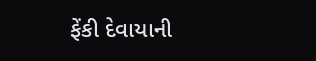ફેંકી દેવાયાની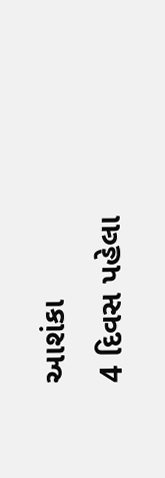આશંકા
4 દિવસ પહેલા